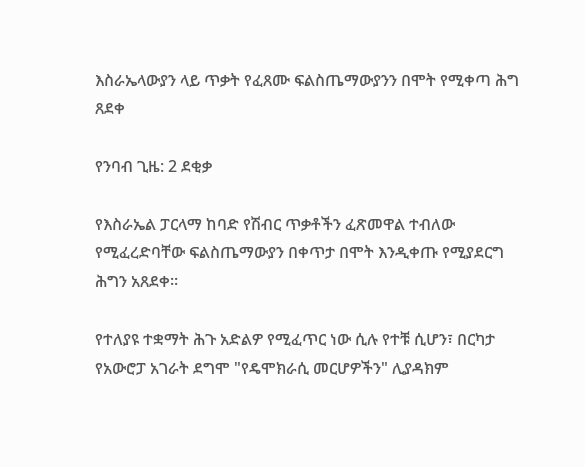እስራኤላውያን ላይ ጥቃት የፈጸሙ ፍልስጤማውያንን በሞት የሚቀጣ ሕግ ጸደቀ

የንባብ ጊዜ: 2 ደቂቃ

የእስራኤል ፓርላማ ከባድ የሽብር ጥቃቶችን ፈጽመዋል ተብለው የሚፈረድባቸው ፍልስጤማውያን በቀጥታ በሞት እንዲቀጡ የሚያደርግ ሕግን አጸደቀ።

የተለያዩ ተቋማት ሕጉ አድልዎ የሚፈጥር ነው ሲሉ የተቹ ሲሆን፣ በርካታ የአውሮፓ አገራት ደግሞ "የዴሞክራሲ መርሆዎችን" ሊያዳክም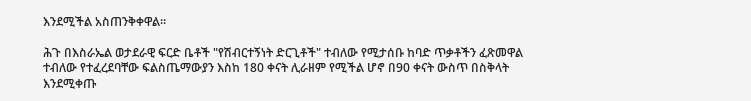እንደሚችል አስጠንቅቀዋል።

ሕጉ በእስራኤል ወታደራዊ ፍርድ ቤቶች "የሽብርተኝነት ድርጊቶች" ተብለው የሚታሰቡ ከባድ ጥቃቶችን ፈጽመዋል ተብለው የተፈረደባቸው ፍልስጤማውያን እስከ 180 ቀናት ሊራዘም የሚችል ሆኖ በ90 ቀናት ውስጥ በስቅላት እንደሚቀጡ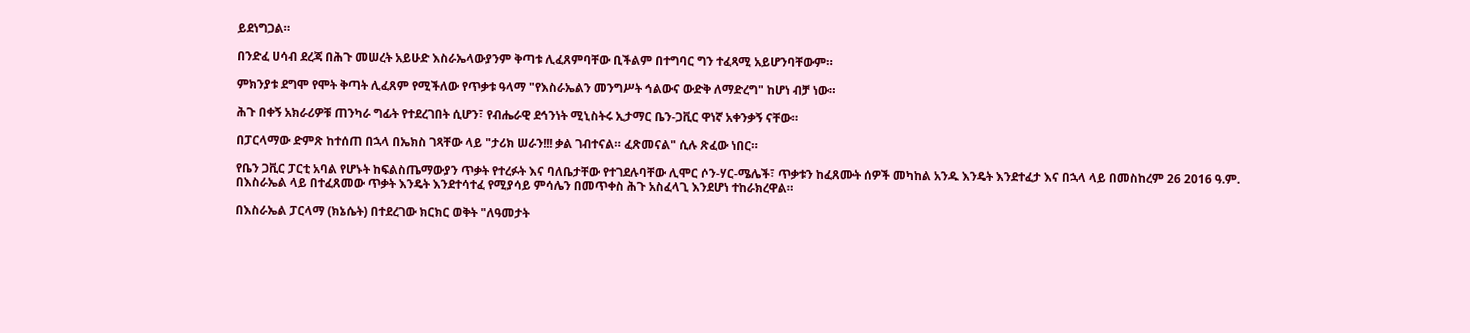ይደነግጋል።

በንድፈ ሀሳብ ደረጃ በሕጉ መሠረት አይሁድ እስራኤላውያንም ቅጣቱ ሊፈጸምባቸው ቢችልም በተግባር ግን ተፈጻሚ አይሆንባቸውም።

ምክንያቱ ደግሞ የሞት ቅጣት ሊፈጸም የሚችለው የጥቃቱ ዓላማ "የእስራኤልን መንግሥት ኅልውና ውድቅ ለማድረግ" ከሆነ ብቻ ነው።

ሕጉ በቀኝ አክራሪዎቹ ጠንካራ ግፊት የተደረገበት ሲሆን፣ የብሔራዊ ደኅንነት ሚኒስትሩ ኢታማር ቤን-ጋቪር ዋነኛ አቀንቃኝ ናቸው።

በፓርላማው ድምጽ ከተሰጠ በኋላ በኤክስ ገጻቸው ላይ "ታሪክ ሠራን!!! ቃል ገብተናል። ፈጽመናል" ሲሉ ጽፈው ነበር።

የቤን ጋቪር ፓርቲ አባል የሆኑት ከፍልስጤማውያን ጥቃት የተረፉት እና ባለቤታቸው የተገደሉባቸው ሊሞር ሶን-ሃር-ሜሌች፣ ጥቃቱን ከፈጸሙት ሰዎች መካከል አንዱ እንዴት እንደተፈታ እና በኋላ ላይ በመስከረም 26 2016 ዓ.ም. በእስራኤል ላይ በተፈጸመው ጥቃት እንዴት እንደተሳተፈ የሚያሳይ ምሳሌን በመጥቀስ ሕጉ አስፈላጊ እንደሆነ ተከራክረዋል።

በእስራኤል ፓርላማ (ክኔሴት) በተደረገው ክርክር ወቅት "ለዓመታት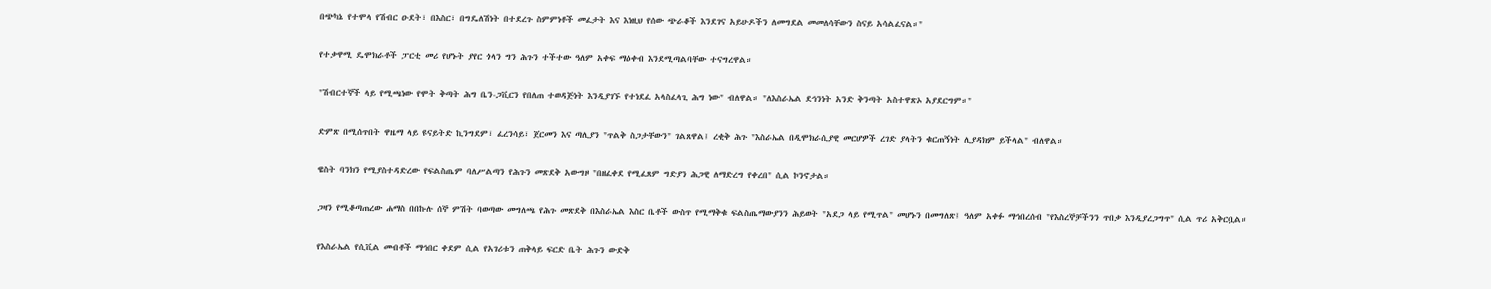በጭካኔ የተሞላ የሽብር ዑደት፣ በእስር፣ በግዴለሽነት በተደረጉ ስምምነቶች መፈታት እና እነዚህ የሰው ጭራቆች እንደገና አይሁዶችን ለመግደል መመለሳቸውን ስናይ አሳልፈናል።"

የተቃዋሚ ዴሞክራቶች ፓርቲ መሪ የሆኑት ያየር ጎላን ግን ሕጉን ተችተው ዓለም አቀፍ ማዕቀብ እንደሚጣልባቸው ተናግረዋል።

"ሽብርተኞች ላይ የሚጫነው የሞት ቅጣት ሕግ ቤን-ጋቪርን የበለጠ ተወዳጅነት እንዲያገኙ የተነደፈ አላስፈላጊ ሕግ ነው" ብለዋል። "ለእስራኤል ደኅንነት አንድ ቅንጣት አስተዋጽኦ አያደርግም።"

ድምጽ በሚሰጥበት ዋዜማ ላይ ዩናይትድ ኪንግደም፣ ፈረንሳይ፣ ጀርመን እና ጣሊያን "ጥልቅ ስጋታቸውን" ገልጸዋል፤ ረቂቅ ሕጉ "እስራኤል በዲሞክራሲያዊ መርሆዎች ረገድ ያላትን ቁርጠኝነት ሊያዳክም ይችላል" ብለዋል።

ዌስት ባንክን የሚያስተዳድረው የፍልስጤም ባለሥልጣን የሕጉን መጽደቅ አውግዞ "በዘፈቀደ የሚፈጸም ግድያን ሕጋዊ ለማድረግ የቀረበ" ሲል ኮንኖታል።

ጋዛን የሚቆጣጠረው ሐማስ በበኩሉ ሰኞ ምሽት ባወጣው መግለጫ የሕጉ መጽደቅ በእስራኤል እስር ቤቶች ውስጥ የሚማቅቁ ፍልስጤማውያንን ሕይወት "አደጋ ላይ የሚጥል" መሆኑን በመግለጽ፤ ዓለም አቀፉ ማኅበረሰብ "የእስረኞቻችንን ጥበቃ እንዲያረጋግጥ" ሲል ጥሪ አቅርቧል።

የእስራኤል የሲቪል መብቶች ማኅበር ቀደም ሲል የአገሪቱን ጠቅላይ ፍርድ ቤት ሕጉን ውድቅ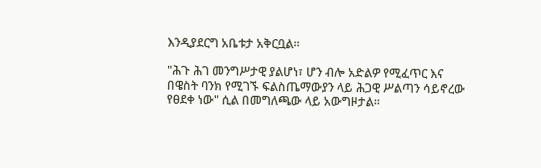እንዲያደርግ አቤቱታ አቅርቧል።

"ሕጉ ሕገ መንግሥታዊ ያልሆነ፣ ሆን ብሎ አድልዎ የሚፈጥር እና በዌስት ባንክ የሚገኙ ፍልስጤማውያን ላይ ሕጋዊ ሥልጣን ሳይኖረው የፀደቀ ነው" ሲል በመግለጫው ላይ አውግዞታል።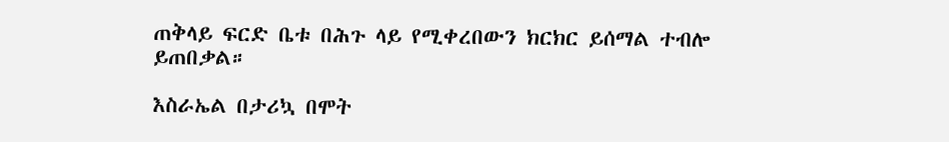ጠቅላይ ፍርድ ቤቱ በሕጉ ላይ የሚቀረበውን ክርክር ይሰማል ተብሎ ይጠበቃል።

እስራኤል በታሪኳ በሞት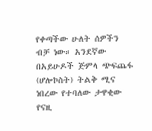የቀጣችው ሁለት ሰዎችን ብቻ ነው። አንደኛው በአይሁዶች ጅምላ ጭፍጨፋ (ሆሎኮስት) ትልቅ ሚና ነበረው የተባለው ታዋቂው የናዚ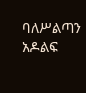ባለሥልጣን አዶልፍ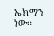ኤክማን ነው።